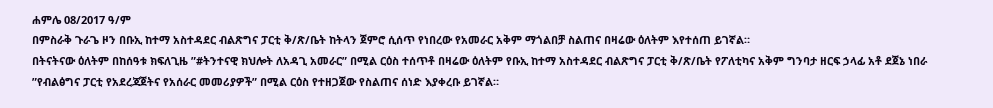ሐምሌ 08/2017 ዓ/ም
በምስራቅ ጉራጌ ዞን በቡኢ ከተማ አስተዳደር ብልጽግና ፓርቲ ቅ/ጽ/ቤት ከትላን ጀምሮ ሲሰጥ የነበረው የአመራር አቅም ማጎልበቻ ስልጠና በዛሬው ዕለትም እየተሰጠ ይገኛል።
በትናትናው ዕለትም በከሰዓቱ ክፍለጊዜ ”#ትንተናዊ ክህሎት ለአዳጊ አመራር” በሚል ርዕስ ተሰጥቶ በዛሬው ዕለትም የቡኢ ከተማ አስተዳደር ብልጽግና ፓርቲ ቅ/ጽ/ቤት የፖለቲካና አቅም ግንባታ ዘርፍ ኃላፊ አቶ ደጀኔ ነበራ ”የብልፅግና ፓርቲ የአደረጃጀትና የአሰራር መመሪያዎች” በሚል ርዕስ የተዘጋጀው የስልጠና ሰነድ እያቀረቡ ይገኛል።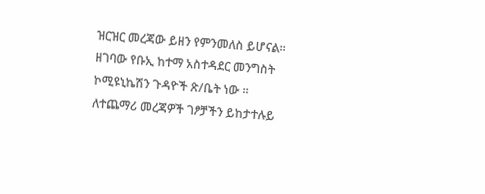ዝርዝር መረጃው ይዘን የምንመለስ ይሆናል።
ዘገባው የቡኢ ከተማ አስተዳደር መንግስት ኮሚዩኒኬሽን ጉዳዮች ጽ/ቤት ነው ።
ለተጨማሪ መረጃዎች ገፆቻችን ይከታተሉይ